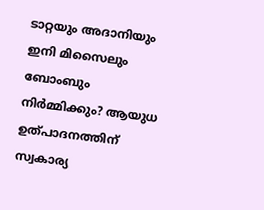ടാറ്റയും അദാനിയും ഇനി മിസൈലും ബോംബും നിര്‍മ്മിക്കും? ആയുധ ഉത്പാദനത്തിന് സ്വകാര്യ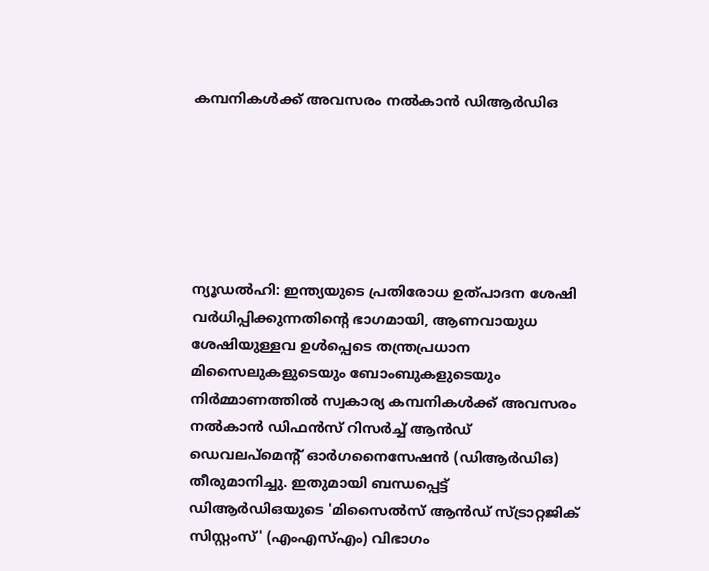കമ്പനികള്‍ക്ക് അവസരം നല്‍കാന്‍ ഡിആര്‍ഡിഒ






ന്യൂഡല്‍ഹി: ഇന്ത്യയുടെ പ്രതിരോധ ഉത്പാദന ശേഷി വര്‍ധിപ്പിക്കുന്നതിന്റെ ഭാഗമായി, ആണവായുധ ശേഷിയുള്ളവ ഉള്‍പ്പെടെ തന്ത്രപ്രധാന മിസൈലുകളുടെയും ബോംബുകളുടെയും നിര്‍മ്മാണത്തില്‍ സ്വകാര്യ കമ്പനികള്‍ക്ക് അവസരം നല്‍കാന്‍ ഡിഫന്‍സ് റിസര്‍ച്ച് ആന്‍ഡ് ഡെവലപ്മെന്റ് ഓര്‍ഗനൈസേഷന്‍ (ഡിആര്‍ഡിഒ) തീരുമാനിച്ചു. ഇതുമായി ബന്ധപ്പെട്ട് ഡിആര്‍ഡിഒയുടെ 'മിസൈല്‍സ് ആന്‍ഡ് സ്ട്രാറ്റജിക് സിസ്റ്റംസ്' (എംഎസ്എം) വിഭാഗം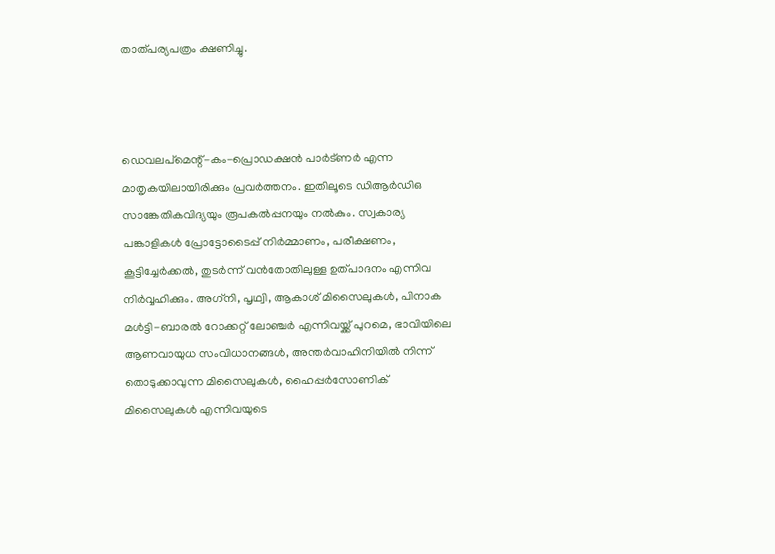താത്പര്യപത്രം ക്ഷണിച്ചു.



ഡെവലപ്മെന്റ്-കം-പ്രൊഡക്ഷന്‍ പാര്‍ട്ണര്‍ എന്ന മാതൃകയിലായിരിക്കും പ്രവര്‍ത്തനം. ഇതിലൂടെ ഡിആര്‍ഡിഒ സാങ്കേതികവിദ്യയും രൂപകല്‍പ്പനയും നല്‍കും. സ്വകാര്യ പങ്കാളികള്‍ പ്രോട്ടോടൈപ്പ് നിര്‍മ്മാണം, പരീക്ഷണം, കൂട്ടിച്ചേര്‍ക്കല്‍, തുടര്‍ന്ന് വന്‍തോതിലുള്ള ഉത്പാദനം എന്നിവ നിര്‍വ്വഹിക്കും. അഗ്‌നി, പൃഥ്വി, ആകാശ് മിസൈലുകള്‍, പിനാക മള്‍ട്ടി-ബാരല്‍ റോക്കറ്റ് ലോഞ്ചര്‍ എന്നിവയ്ക്ക് പുറമെ, ഭാവിയിലെ ആണവായുധ സംവിധാനങ്ങള്‍, അന്തര്‍വാഹിനിയില്‍ നിന്ന് തൊടുക്കാവുന്ന മിസൈലുകള്‍, ഹൈപ്പര്‍സോണിക് മിസൈലുകള്‍ എന്നിവയുടെ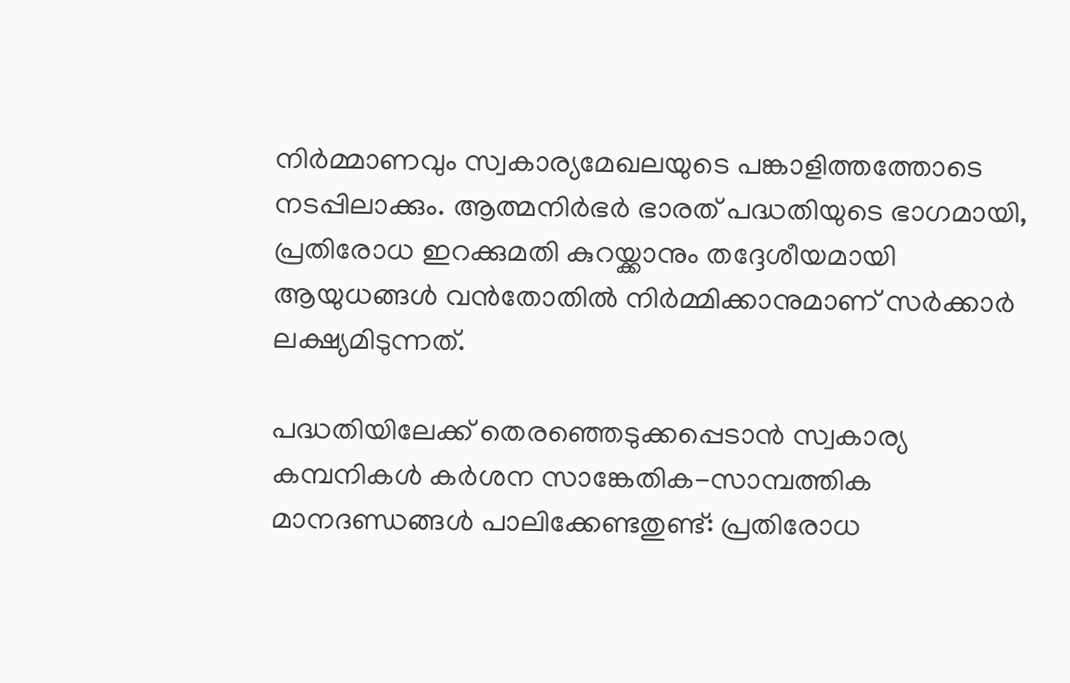നിര്‍മ്മാണവും സ്വകാര്യമേഖലയുടെ പങ്കാളിത്തത്തോടെ നടപ്പിലാക്കും. ആത്മനിര്‍ഭര്‍ ഭാരത് പദ്ധതിയുടെ ഭാഗമായി, പ്രതിരോധ ഇറക്കുമതി കുറയ്ക്കാനും തദ്ദേശീയമായി ആയുധങ്ങള്‍ വന്‍തോതില്‍ നിര്‍മ്മിക്കാനുമാണ് സര്‍ക്കാര്‍ ലക്ഷ്യമിടുന്നത്.

പദ്ധതിയിലേക്ക് തെരഞ്ഞെടുക്കപ്പെടാന്‍ സ്വകാര്യ കമ്പനികള്‍ കര്‍ശന സാങ്കേതിക-സാമ്പത്തിക മാനദണ്ഡങ്ങള്‍ പാലിക്കേണ്ടതുണ്ട്: പ്രതിരോധ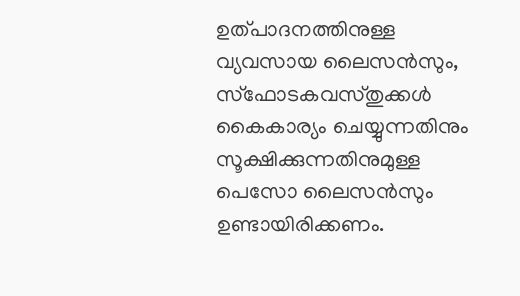ഉത്പാദനത്തിനുള്ള വ്യവസായ ലൈസന്‍സും, സ്‌ഫോടകവസ്തുക്കള്‍ കൈകാര്യം ചെയ്യുന്നതിനും സൂക്ഷിക്കുന്നതിനുമുള്ള പെസോ ലൈസന്‍സും ഉണ്ടായിരിക്കണം.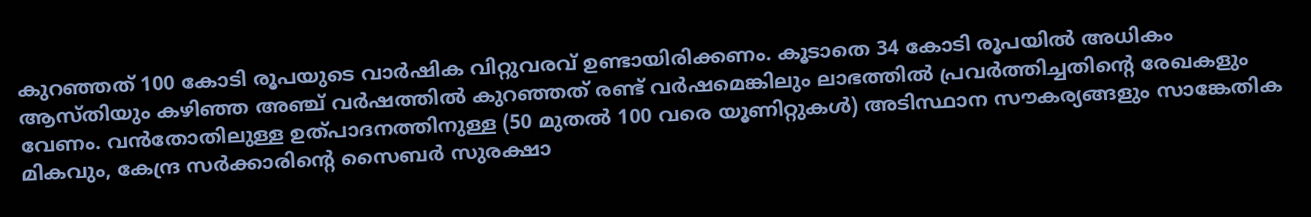കുറഞ്ഞത് 100 കോടി രൂപയുടെ വാര്‍ഷിക വിറ്റുവരവ് ഉണ്ടായിരിക്കണം. കൂടാതെ 34 കോടി രൂപയില്‍ അധികം ആസ്തിയും കഴിഞ്ഞ അഞ്ച് വര്‍ഷത്തില്‍ കുറഞ്ഞത് രണ്ട് വര്‍ഷമെങ്കിലും ലാഭത്തില്‍ പ്രവര്‍ത്തിച്ചതിന്റെ രേഖകളും വേണം. വന്‍തോതിലുള്ള ഉത്പാദനത്തിനുള്ള (50 മുതല്‍ 100 വരെ യൂണിറ്റുകള്‍) അടിസ്ഥാന സൗകര്യങ്ങളും സാങ്കേതിക മികവും, കേന്ദ്ര സര്‍ക്കാരിന്റെ സൈബര്‍ സുരക്ഷാ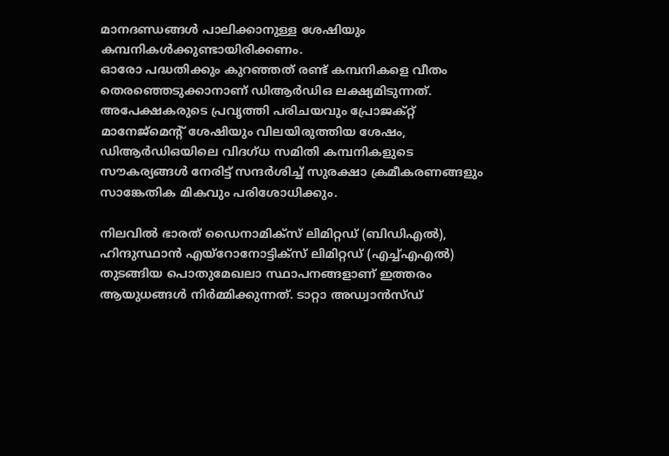മാനദണ്ഡങ്ങള്‍ പാലിക്കാനുള്ള ശേഷിയും കമ്പനികള്‍ക്കുണ്ടായിരിക്കണം.
ഓരോ പദ്ധതിക്കും കുറഞ്ഞത് രണ്ട് കമ്പനികളെ വീതം തെരഞ്ഞെടുക്കാനാണ് ഡിആര്‍ഡിഒ ലക്ഷ്യമിടുന്നത്. അപേക്ഷകരുടെ പ്രവൃത്തി പരിചയവും പ്രോജക്റ്റ് മാനേജ്മെന്റ് ശേഷിയും വിലയിരുത്തിയ ശേഷം, ഡിആര്‍ഡിഒയിലെ വിദഗ്ധ സമിതി കമ്പനികളുടെ സൗകര്യങ്ങള്‍ നേരിട്ട് സന്ദര്‍ശിച്ച് സുരക്ഷാ ക്രമീകരണങ്ങളും സാങ്കേതിക മികവും പരിശോധിക്കും.

നിലവില്‍ ഭാരത് ഡൈനാമിക്സ് ലിമിറ്റഡ് (ബിഡിഎല്‍), ഹിന്ദുസ്ഥാന്‍ എയ്റോനോട്ടിക്സ് ലിമിറ്റഡ് (എച്ച്എഎല്‍) തുടങ്ങിയ പൊതുമേഖലാ സ്ഥാപനങ്ങളാണ് ഇത്തരം ആയുധങ്ങള്‍ നിര്‍മ്മിക്കുന്നത്. ടാറ്റാ അഡ്വാന്‍സ്ഡ്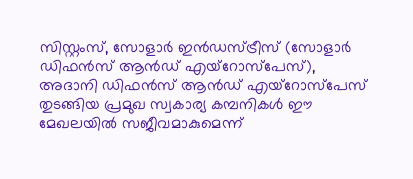സിസ്റ്റംസ്, സോളാര്‍ ഇന്‍ഡസ്ട്രീസ് (സോളാര്‍ ഡിഫന്‍സ് ആന്‍ഡ് എയ്റോസ്പേസ്), അദാനി ഡിഫന്‍സ് ആന്‍ഡ് എയ്റോസ്പേസ് തുടങ്ങിയ പ്രമുഖ സ്വകാര്യ കമ്പനികള്‍ ഈ മേഖലയില്‍ സജീവമാകുമെന്ന്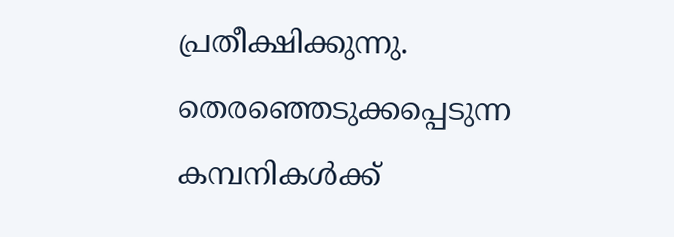പ്രതീക്ഷിക്കുന്നു. തെരഞ്ഞെടുക്കപ്പെടുന്ന കമ്പനികള്‍ക്ക്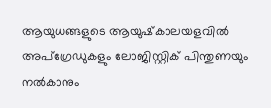ആയുധങ്ങളുടെ ആയുഷ്‌കാലയളവില്‍ അപ്ഗ്രേഡുകളും ലോജിസ്റ്റിക് പിന്തുണയും നല്‍കാനും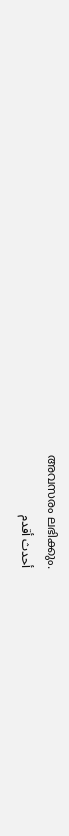അവസരം ലഭിക്കും.
أحدث أقدم